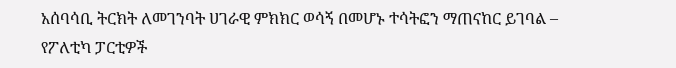አሰባሳቢ ትርክት ለመገንባት ሀገራዊ ምክክር ወሳኝ በመሆኑ ተሳትፎን ማጠናከር ይገባል – የፖለቲካ ፓርቲዎች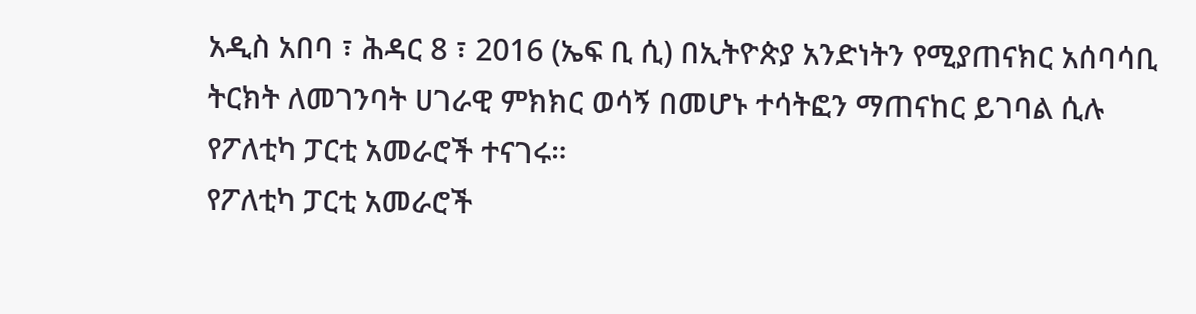አዲስ አበባ ፣ ሕዳር 8 ፣ 2016 (ኤፍ ቢ ሲ) በኢትዮጵያ አንድነትን የሚያጠናክር አሰባሳቢ ትርክት ለመገንባት ሀገራዊ ምክክር ወሳኝ በመሆኑ ተሳትፎን ማጠናከር ይገባል ሲሉ የፖለቲካ ፓርቲ አመራሮች ተናገሩ።
የፖለቲካ ፓርቲ አመራሮች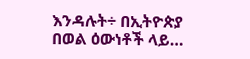እንዳሉት÷ በኢትዮጵያ በወል ዕውነቶች ላይ…